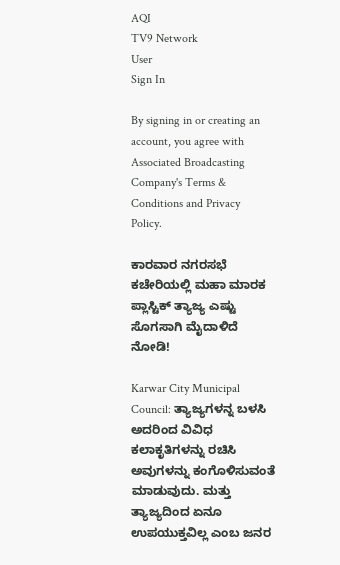AQI
TV9 Network
User
Sign In

By signing in or creating an account, you agree with Associated Broadcasting Company's Terms & Conditions and Privacy Policy.

ಕಾರವಾರ ನಗರಸಭೆ ಕಚೇರಿಯಲ್ಲಿ ಮಹಾ ಮಾರಕ ಪ್ಲಾಸ್ಟಿಕ್ ತ್ಯಾಜ್ಯ ಎಷ್ಟು ಸೊಗಸಾಗಿ ಮೈದಾಳಿದೆ ನೋಡಿ!

Karwar City Municipal Council: ತ್ಯಾಜ್ಯಗಳನ್ನ ಬಳಸಿ ಅದರಿಂದ ವಿವಿಧ ಕಲಾಕೃತಿಗಳನ್ನು ರಚಿಸಿ ಅವುಗಳನ್ನು ಕಂಗೊಳಿಸುವಂತೆ ಮಾಡುವುದು. ಮತ್ತು ತ್ಯಾಜ್ಯದಿಂದ ಏನೂ ಉಪಯುಕ್ತವಿಲ್ಲ ಎಂಬ ಜನರ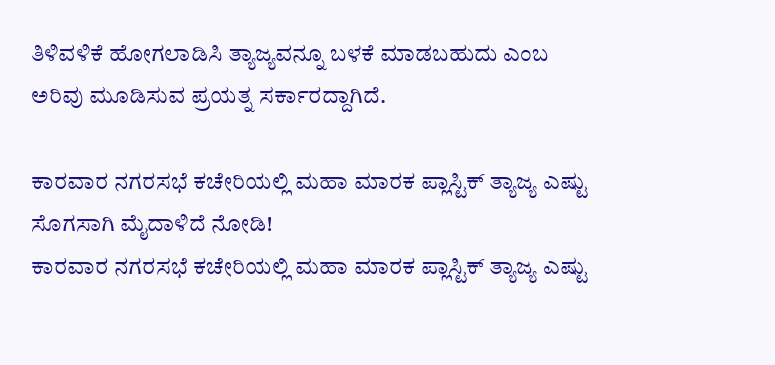ತಿಳಿವಳಿಕೆ ಹೋಗಲಾಡಿಸಿ ತ್ಯಾಜ್ಯವನ್ನೂ ಬಳಕೆ ಮಾಡಬಹುದು ಎಂಬ ಅರಿವು ಮೂಡಿಸುವ ಪ್ರಯತ್ನ ಸರ್ಕಾರದ್ದಾಗಿದೆ.

ಕಾರವಾರ ನಗರಸಭೆ ಕಚೇರಿಯಲ್ಲಿ ಮಹಾ ಮಾರಕ ಪ್ಲಾಸ್ಟಿಕ್ ತ್ಯಾಜ್ಯ ಎಷ್ಟು ಸೊಗಸಾಗಿ ಮೈದಾಳಿದೆ ನೋಡಿ!
ಕಾರವಾರ ನಗರಸಭೆ ಕಚೇರಿಯಲ್ಲಿ ಮಹಾ ಮಾರಕ ಪ್ಲಾಸ್ಟಿಕ್ ತ್ಯಾಜ್ಯ ಎಷ್ಟು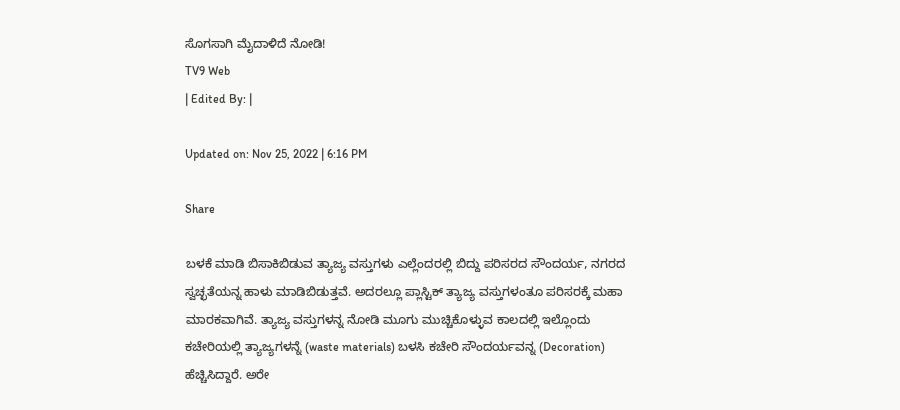ಸೊಗಸಾಗಿ ಮೈದಾಳಿದೆ ನೋಡಿ!
TV9 Web
| Edited By: |

Updated on: Nov 25, 2022 | 6:16 PM

Share

ಬಳಕೆ ಮಾಡಿ ಬಿಸಾಕಿಬಿಡುವ ತ್ಯಾಜ್ಯ ವಸ್ತುಗಳು ಎಲ್ಲೆಂದರಲ್ಲಿ ಬಿದ್ದು ಪರಿಸರದ ಸೌಂದರ್ಯ, ನಗರದ ಸ್ವಚ್ಛತೆಯನ್ನ ಹಾಳು ಮಾಡಿಬಿಡುತ್ತವೆ. ಅದರಲ್ಲೂ ಪ್ಲಾಸ್ಟಿಕ್ ತ್ಯಾಜ್ಯ ವಸ್ತುಗಳಂತೂ ಪರಿಸರಕ್ಕೆ ಮಹಾ ಮಾರಕವಾಗಿವೆ. ತ್ಯಾಜ್ಯ ವಸ್ತುಗಳನ್ನ ನೋಡಿ ಮೂಗು ಮುಚ್ಚಿಕೊಳ್ಳುವ ಕಾಲದಲ್ಲಿ ಇಲ್ಲೊಂದು ಕಚೇರಿಯಲ್ಲಿ ತ್ಯಾಜ್ಯಗಳನ್ನೆ (waste materials) ಬಳಸಿ ಕಚೇರಿ ಸೌಂದರ್ಯವನ್ನ (Decoration) ಹೆಚ್ಚಿಸಿದ್ದಾರೆ. ಅರೇ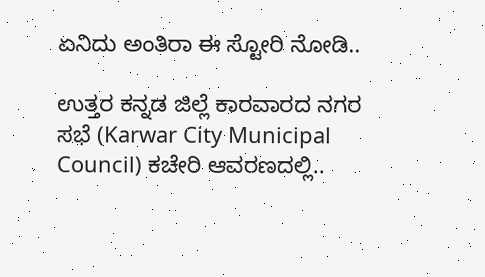ಏನಿದು ಅಂತಿರಾ ಈ ಸ್ಟೋರಿ ನೋಡಿ..

ಉತ್ತರ ಕನ್ನಡ ಜಿಲ್ಲೆ ಕಾರವಾರದ ನಗರ ಸಭೆ (Karwar City Municipal Council) ಕಚೇರಿ ಆವರಣದಲ್ಲಿ..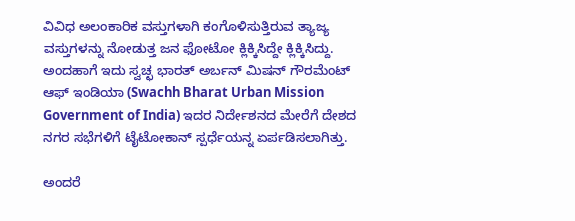ವಿವಿಧ ಅಲಂಕಾರಿಕ ವಸ್ತುಗಳಾಗಿ ಕಂಗೊಳಿಸುತ್ತಿರುವ ತ್ಯಾಜ್ಯ ವಸ್ತುಗಳನ್ನು ನೋಡುತ್ತ ಜನ ಫೋಟೋ ಕ್ಲಿಕ್ಕಿಸಿದ್ದೇ ಕ್ಲಿಕ್ಕಿಸಿದ್ದು. ಅಂದಹಾಗೆ ಇದು ಸ್ವಚ್ಛ ಭಾರತ್ ಅರ್ಬನ್ ಮಿಷನ್ ಗೌರಮೆಂಟ್ ಆಫ್ ಇಂಡಿಯಾ (Swachh Bharat Urban Mission Government of India) ಇದರ ನಿರ್ದೇಶನದ ಮೇರೆಗೆ ದೇಶದ ನಗರ ಸಭೆಗಳಿಗೆ ಟೈಟೋಕಾನ್ ಸ್ಪರ್ಧೆಯನ್ನ ಏರ್ಪಡಿಸಲಾಗಿತ್ತು.

ಅಂದರೆ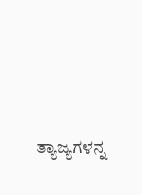ತ್ಯಾಜ್ಯಗಳನ್ನ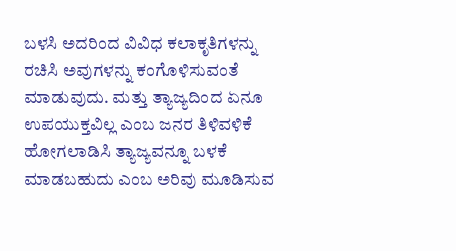ಬಳಸಿ ಅದರಿಂದ ವಿವಿಧ ಕಲಾಕೃತಿಗಳನ್ನು ರಚಿಸಿ ಅವುಗಳನ್ನು ಕಂಗೊಳಿಸುವಂತೆ ಮಾಡುವುದು. ಮತ್ತು ತ್ಯಾಜ್ಯದಿಂದ ಏನೂ ಉಪಯುಕ್ತವಿಲ್ಲ ಎಂಬ ಜನರ ತಿಳಿವಳಿಕೆ ಹೋಗಲಾಡಿಸಿ ತ್ಯಾಜ್ಯವನ್ನೂ ಬಳಕೆ ಮಾಡಬಹುದು ಎಂಬ ಅರಿವು ಮೂಡಿಸುವ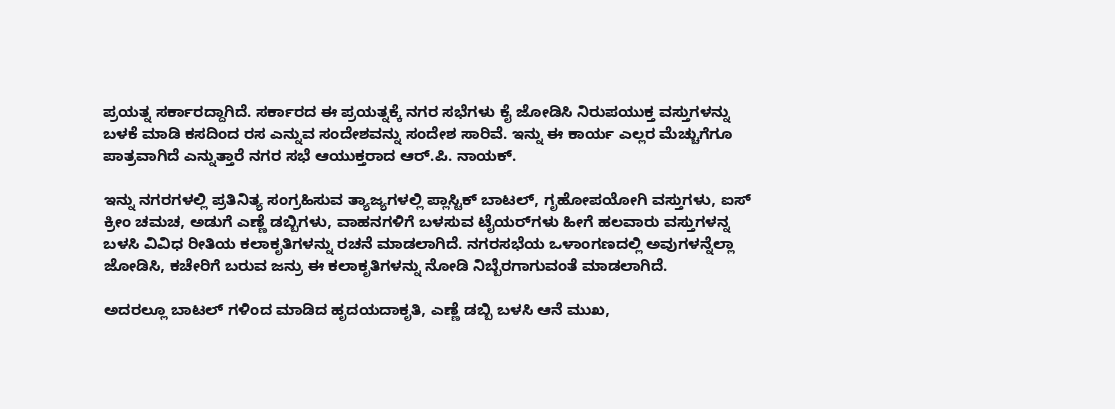ಪ್ರಯತ್ನ ಸರ್ಕಾರದ್ದಾಗಿದೆ. ಸರ್ಕಾರದ ಈ ಪ್ರಯತ್ನಕ್ಕೆ ನಗರ ಸಭೆಗಳು ಕೈ ಜೋಡಿಸಿ ನಿರುಪಯುಕ್ತ ವಸ್ತುಗಳನ್ನು ಬಳಕೆ ಮಾಡಿ ಕಸದಿಂದ ರಸ ಎನ್ನುವ ಸಂದೇಶವನ್ನು ಸಂದೇಶ ಸಾರಿವೆ. ಇನ್ನು ಈ ಕಾರ್ಯ ಎಲ್ಲರ ಮೆಚ್ಚುಗೆಗೂ ಪಾತ್ರವಾಗಿದೆ ಎನ್ನುತ್ತಾರೆ ನಗರ ಸಭೆ ಆಯುಕ್ತರಾದ ಆರ್.ಪಿ. ನಾಯಕ್.

ಇನ್ನು ನಗರಗಳಲ್ಲಿ ಪ್ರತಿನಿತ್ಯ ಸಂಗ್ರಹಿಸುವ ತ್ಯಾಜ್ಯಗಳಲ್ಲಿ ಪ್ಲಾಸ್ಟಿಕ್ ಬಾಟಲ್, ಗೃಹೋಪಯೋಗಿ ವಸ್ತುಗಳು, ಐಸ್ ಕ್ರೀಂ ಚಮಚ, ಅಡುಗೆ ಎಣ್ಣೆ ಡಬ್ಬಿಗಳು, ವಾಹನಗಳಿಗೆ ಬಳಸುವ ಟೈಯರ್‌ಗಳು ಹೀಗೆ ಹಲವಾರು ವಸ್ತುಗಳನ್ನ ಬಳಸಿ ವಿವಿಧ ರೀತಿಯ ಕಲಾಕೃತಿಗಳನ್ನು ರಚನೆ ಮಾಡಲಾಗಿದೆ. ನಗರಸಭೆಯ ಒಳಾಂಗಣದಲ್ಲಿ ಅವುಗಳನ್ನೆಲ್ಲಾ ಜೋಡಿಸಿ, ಕಚೇರಿಗೆ ಬರುವ ಜನ್ರು ಈ ಕಲಾಕೃತಿಗಳನ್ನು ನೋಡಿ ನಿಬ್ಬೆರಗಾಗುವಂತೆ ಮಾಡಲಾಗಿದೆ.

ಅದರಲ್ಲೂ ಬಾಟಲ್ ಗಳಿಂದ ಮಾಡಿದ ಹೃದಯದಾಕೃತಿ, ಎಣ್ಣೆ ಡಬ್ಬಿ ಬಳಸಿ ಆನೆ ಮುಖ,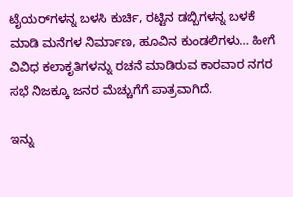ಟೈಯರ್‌ಗಳನ್ನ ಬಳಸಿ ಕುರ್ಚಿ, ರಟ್ಟಿನ ಡಬ್ಬಿಗಳನ್ನ ಬಳಕೆ ಮಾಡಿ ಮನೆಗಳ ನಿರ್ಮಾಣ, ಹೂವಿನ ಕುಂಡಲಿಗಳು… ಹೀಗೆ ವಿವಿಧ ಕಲಾಕೃತಿಗಳನ್ನು ರಚನೆ ಮಾಡಿರುವ ಕಾರವಾರ ನಗರ ಸಭೆ ನಿಜಕ್ಕೂ ಜನರ ಮೆಚ್ಚುಗೆಗೆ ಪಾತ್ರವಾಗಿದೆ.

ಇನ್ನು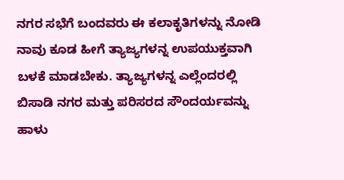ನಗರ ಸಭೆಗೆ ಬಂದವರು ಈ ಕಲಾಕೃತಿಗಳನ್ನು ನೋಡಿ ನಾವು ಕೂಡ ಹೀಗೆ ತ್ಯಾಜ್ಯಗಳನ್ನ ಉಪಯುಕ್ತವಾಗಿ ಬಳಕೆ ಮಾಡಬೇಕು. ತ್ಯಾಜ್ಯಗಳನ್ನ ಎಲ್ಲೆಂದರಲ್ಲಿ ಬಿಸಾಡಿ ನಗರ ಮತ್ತು ಪರಿಸರದ ಸೌಂದರ್ಯವನ್ನು ಹಾಳು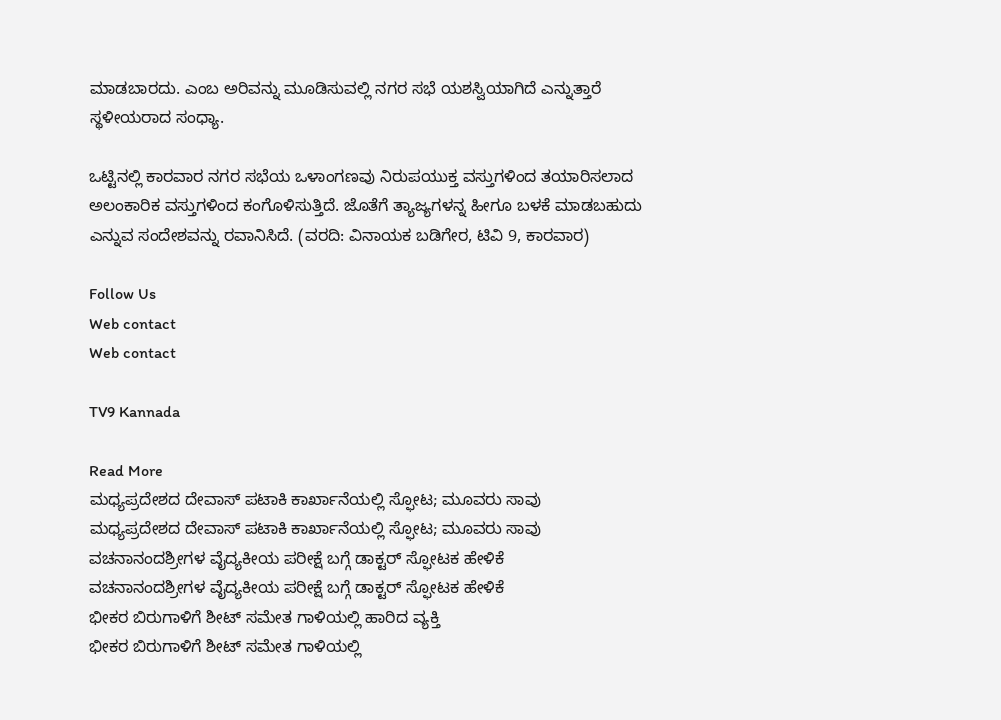ಮಾಡಬಾರದು. ಎಂಬ ಅರಿವನ್ನು ಮೂಡಿಸುವಲ್ಲಿ ನಗರ ಸಭೆ ಯಶಸ್ವಿಯಾಗಿದೆ ಎನ್ನುತ್ತಾರೆ ಸ್ಥಳೀಯರಾದ ಸಂಧ್ಯಾ.

ಒಟ್ಟಿನಲ್ಲಿ ಕಾರವಾರ ನಗರ ಸಭೆಯ ಒಳಾಂಗಣವು ನಿರುಪಯುಕ್ತ ವಸ್ತುಗಳಿಂದ ತಯಾರಿಸಲಾದ ಅಲಂಕಾರಿಕ ವಸ್ತುಗಳಿಂದ ಕಂಗೊಳಿಸುತ್ತಿದೆ. ಜೊತೆಗೆ ತ್ಯಾಜ್ಯಗಳನ್ನ ಹೀಗೂ ಬಳಕೆ ಮಾಡಬಹುದು ಎನ್ನುವ ಸಂದೇಶವನ್ನು ರವಾನಿಸಿದೆ. (ವರದಿ: ವಿನಾಯಕ ಬಡಿಗೇರ, ಟಿವಿ 9, ಕಾರವಾರ)

Follow Us
Web contact
Web contact

TV9 Kannada

Read More
ಮಧ್ಯಪ್ರದೇಶದ ದೇವಾಸ್ ಪಟಾಕಿ ಕಾರ್ಖಾನೆಯಲ್ಲಿ ಸ್ಫೋಟ; ಮೂವರು ಸಾವು
ಮಧ್ಯಪ್ರದೇಶದ ದೇವಾಸ್ ಪಟಾಕಿ ಕಾರ್ಖಾನೆಯಲ್ಲಿ ಸ್ಫೋಟ; ಮೂವರು ಸಾವು
ವಚನಾನಂದಶ್ರೀಗಳ ವೈದ್ಯಕೀಯ ಪರೀಕ್ಷೆ ಬಗ್ಗೆ ಡಾಕ್ಟರ್ ಸ್ಫೋಟಕ ಹೇಳಿಕೆ
ವಚನಾನಂದಶ್ರೀಗಳ ವೈದ್ಯಕೀಯ ಪರೀಕ್ಷೆ ಬಗ್ಗೆ ಡಾಕ್ಟರ್ ಸ್ಫೋಟಕ ಹೇಳಿಕೆ
ಭೀಕರ ಬಿರುಗಾಳಿಗೆ ಶೀಟ್ ಸಮೇತ ಗಾಳಿಯಲ್ಲಿ ಹಾರಿದ ವ್ಯಕ್ತಿ
ಭೀಕರ ಬಿರುಗಾಳಿಗೆ ಶೀಟ್ ಸಮೇತ ಗಾಳಿಯಲ್ಲಿ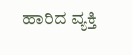ಹಾರಿದ ವ್ಯಕ್ತಿ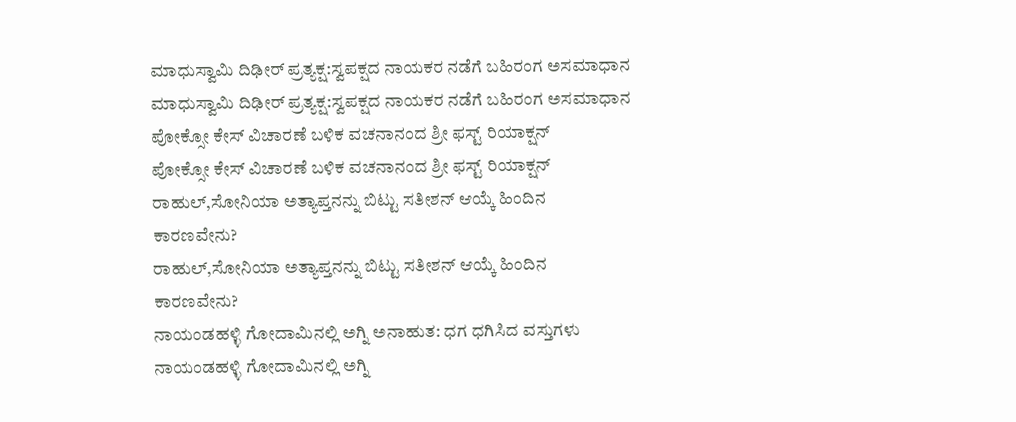ಮಾಧುಸ್ವಾಮಿ ದಿಢೀರ್ ಪ್ರತ್ಯಕ್ಷ:ಸ್ವಪಕ್ಷದ ನಾಯಕರ ನಡೆಗೆ ಬಹಿರಂಗ ಅಸಮಾಧಾನ
ಮಾಧುಸ್ವಾಮಿ ದಿಢೀರ್ ಪ್ರತ್ಯಕ್ಷ:ಸ್ವಪಕ್ಷದ ನಾಯಕರ ನಡೆಗೆ ಬಹಿರಂಗ ಅಸಮಾಧಾನ
ಪೋಕ್ಸೋ ಕೇಸ್ ವಿಚಾರಣೆ ಬಳಿಕ ವಚನಾನಂದ ಶ್ರೀ ಫಸ್ಟ್ ರಿಯಾಕ್ಷನ್
ಪೋಕ್ಸೋ ಕೇಸ್ ವಿಚಾರಣೆ ಬಳಿಕ ವಚನಾನಂದ ಶ್ರೀ ಫಸ್ಟ್ ರಿಯಾಕ್ಷನ್
ರಾಹುಲ್,ಸೋನಿಯಾ ಅತ್ಯಾಪ್ತನನ್ನು ಬಿಟ್ಟು ಸತೀಶನ್ ಆಯ್ಕೆ ಹಿಂದಿನ ಕಾರಣವೇನು?
ರಾಹುಲ್,ಸೋನಿಯಾ ಅತ್ಯಾಪ್ತನನ್ನು ಬಿಟ್ಟು ಸತೀಶನ್ ಆಯ್ಕೆ ಹಿಂದಿನ ಕಾರಣವೇನು?
ನಾಯಂಡಹಳ್ಳಿ ಗೋದಾಮಿನಲ್ಲಿ ಅಗ್ನಿ ಅನಾಹುತ: ಧಗ ಧಗಿಸಿದ ವಸ್ತುಗಳು
ನಾಯಂಡಹಳ್ಳಿ ಗೋದಾಮಿನಲ್ಲಿ ಅಗ್ನಿ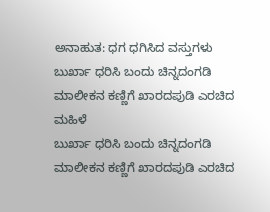ಅನಾಹುತ: ಧಗ ಧಗಿಸಿದ ವಸ್ತುಗಳು
ಬುರ್ಖಾ ಧರಿಸಿ ಬಂದು ಚಿನ್ನದಂಗಡಿ ಮಾಲೀಕನ ಕಣ್ಣಿಗೆ ಖಾರದಪುಡಿ ಎರಚಿದ ಮಹಿಳೆ
ಬುರ್ಖಾ ಧರಿಸಿ ಬಂದು ಚಿನ್ನದಂಗಡಿ ಮಾಲೀಕನ ಕಣ್ಣಿಗೆ ಖಾರದಪುಡಿ ಎರಚಿದ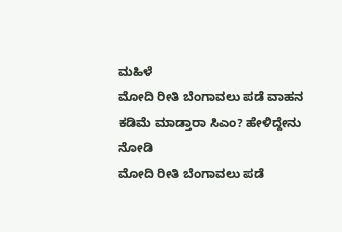ಮಹಿಳೆ
ಮೋದಿ ರೀತಿ ಬೆಂಗಾವಲು ಪಡೆ ವಾಹನ ಕಡಿಮೆ ಮಾಡ್ತಾರಾ ಸಿಎಂ? ಹೇಳಿದ್ದೇನು ನೋಡಿ
ಮೋದಿ ರೀತಿ ಬೆಂಗಾವಲು ಪಡೆ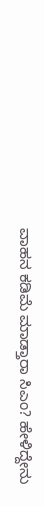ವಾಹನ ಕಡಿಮೆ ಮಾಡ್ತಾರಾ ಸಿಎಂ? ಹೇಳಿದ್ದೇನು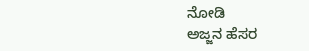ನೋಡಿ
ಅಜ್ಜನ ಹೆಸರ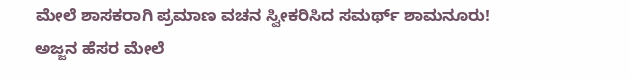ಮೇಲೆ ಶಾಸಕರಾಗಿ ಪ್ರಮಾಣ ವಚನ ಸ್ವೀಕರಿಸಿದ ಸಮರ್ಥ್ ಶಾಮನೂರು!
ಅಜ್ಜನ ಹೆಸರ ಮೇಲೆ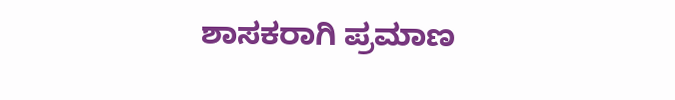ಶಾಸಕರಾಗಿ ಪ್ರಮಾಣ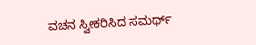ವಚನ ಸ್ವೀಕರಿಸಿದ ಸಮರ್ಥ್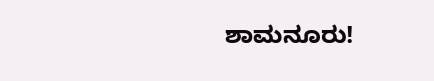ಶಾಮನೂರು!